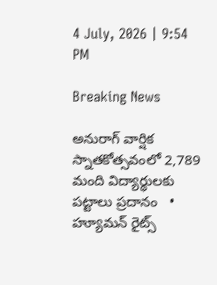4 July, 2026 | 9:54 PM

Breaking News

అనురాగ్ వార్షిక స్నాతకోత్సవంలో 2,789 మంది విద్యార్థులకు పట్టాలు ప్రదానం   •   హ్యూమన్‌ రైట్స్‌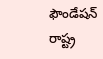ఫౌండేషన్‌ రాష్ట్ర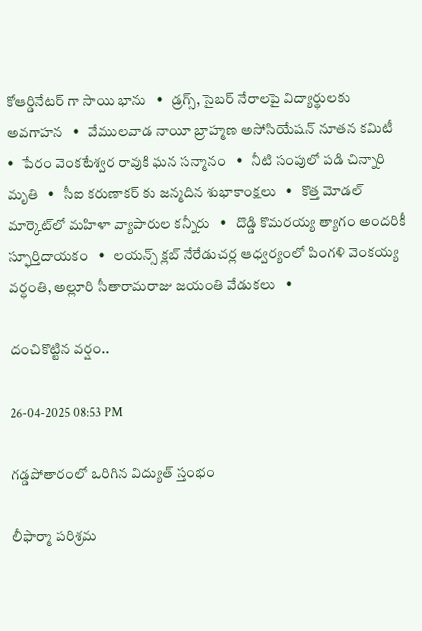కోఆర్డినేటర్ గా సాయి భాను   •   డ్రగ్స్, సైబర్ నేరాలపై విద్యార్థులకు అవగాహన   •   వేములవాడ నాయీ బ్రాహ్మణ అసోసియేషన్‌ నూతన కమిటీ   •   పేరం వెంకటేశ్వర రావుకి ఘన సన్మానం   •   నీటి సంపులో పడి చిన్నారి మృతి   •   సీఐ కరుణాకర్ కు జన్మదిన శుభాకాంక్షలు   •   కొత్త మోడల్ మార్కెట్‌లో మహిళా వ్యాపారుల కన్నీరు   •   దొడ్డి కొమరయ్య త్యాగం అందరికీ స్ఫూర్తిదాయకం   •   లయన్స్ క్లబ్ నేరేడుచర్ల ఆధ్వర్యంలో పింగళి వెంకయ్య వర్ధంతి, అల్లూరి సీతారామరాజు జయంతి వేడుకలు   •

దంచికొట్టిన వ‌ర్షం..

26-04-2025 08:53 PM

గ‌డ్డ‌పోతారంలో ఒరిగిన‌ విద్యుత్ స్తంభం

లీఫార్మా ప‌రిశ్ర‌మ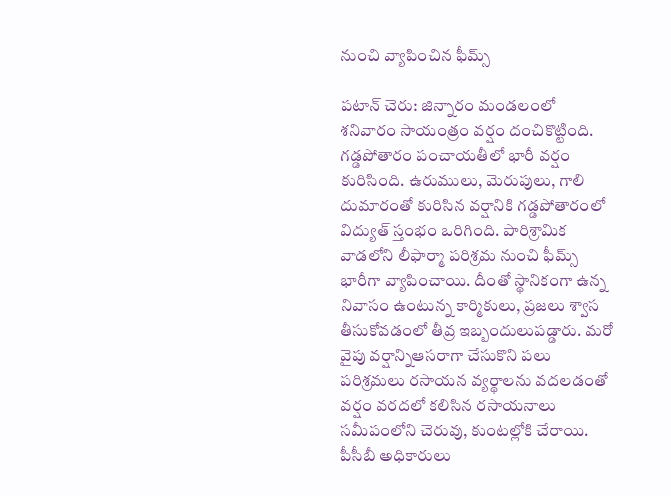నుంచి వ్యాపించిన ఫీమ్స్‌

ప‌టాన్ చెరు: జిన్నారం మండ‌లంలో శ‌నివారం సాయంత్రం వ‌ర్షం దంచికొట్టింది. గ‌డ్డ‌పోతారం పంచాయ‌తీలో భారీ వ‌ర్షం కురిసింది. ఉరుములు, మెరుపులు, గాలి దుమారంతో కురిసిన వ‌ర్షానికి గ‌డ్డ‌పోతారంలో విద్యుత్ స్తంభం ఒరిగింది. పారిశ్రామిక వాడ‌లోని లీఫార్మా ప‌రిశ్ర‌మ నుంచి ఫీమ్స్ భారీగా వ్యాపించాయి. దీంతో స్థానికంగా ఉన్న నివాసం ఉంటున్న కార్మికులు, ప్ర‌జ‌లు శ్వాస తీసుకోవ‌డంలో తీవ్ర ఇబ్బందులుప‌డ్డారు. మ‌రో వైపు వ‌ర్షాన్నిఆస‌రాగా చేసుకొని ప‌లు ప‌రిశ్ర‌మ‌లు ర‌సాయ‌న వ్య‌ర్థాల‌ను వ‌ద‌ల‌డంతో వ‌ర్షం వ‌ర‌ద‌లో క‌లిసిన ర‌సాయ‌నాలు సమీపంలోని చెరువు, కుంట‌ల్లోకి చేరాయి. పీసీబీ అధికారులు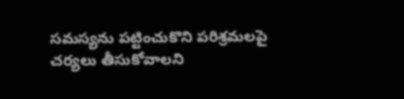స‌మ‌స్య‌ను ప‌ట్టించుకొని ప‌రిశ్ర‌మ‌ల‌పై చ‌ర్య‌లు తీసుకోవాల‌ని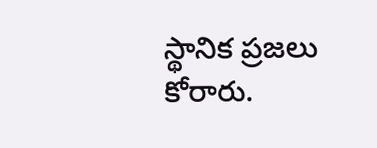స్థానిక ప్ర‌జ‌లు కోరారు.